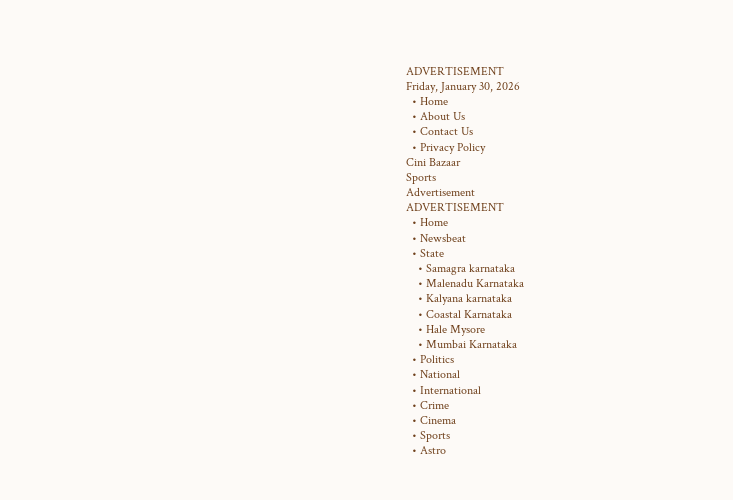ADVERTISEMENT
Friday, January 30, 2026
  • Home
  • About Us
  • Contact Us
  • Privacy Policy
Cini Bazaar
Sports
Advertisement
ADVERTISEMENT
  • Home
  • Newsbeat
  • State
    • Samagra karnataka
    • Malenadu Karnataka
    • Kalyana karnataka
    • Coastal Karnataka
    • Hale Mysore
    • Mumbai Karnataka
  • Politics
  • National
  • International
  • Crime
  • Cinema
  • Sports
  • Astro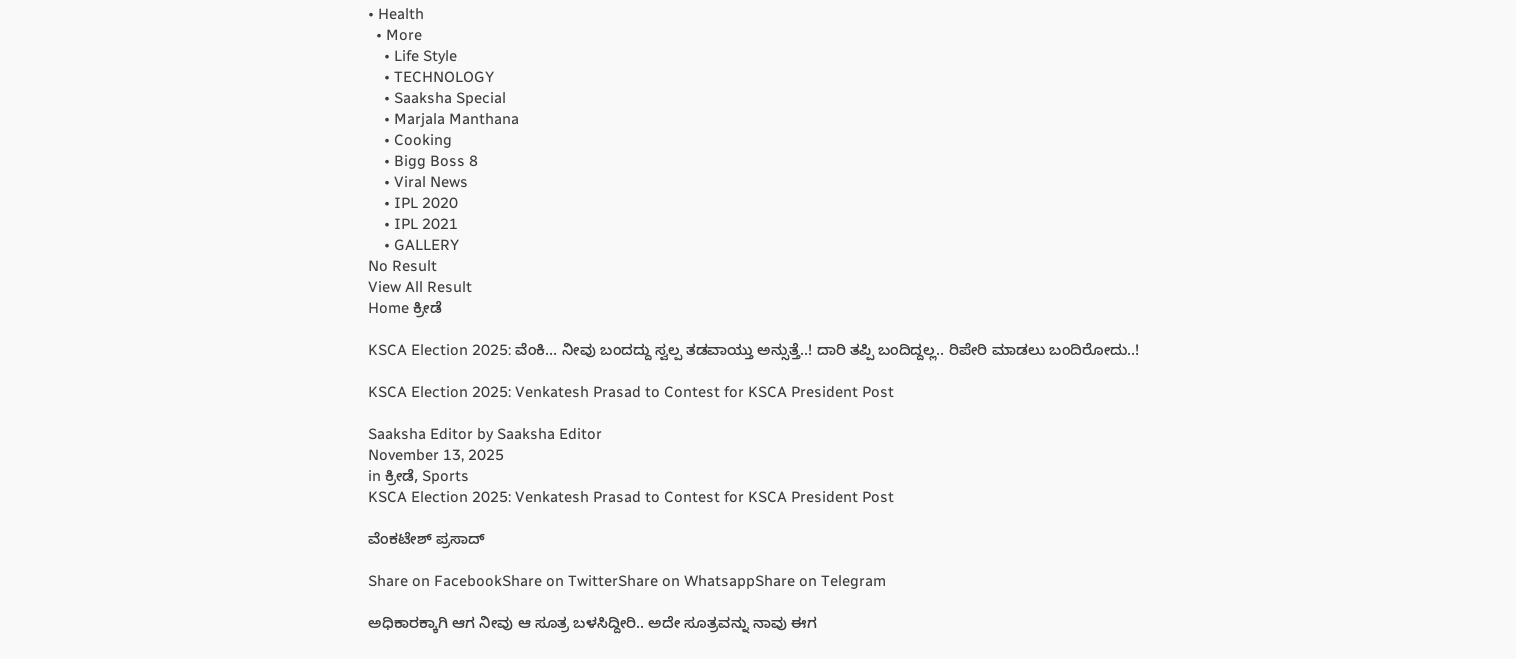• Health
  • More
    • Life Style
    • TECHNOLOGY
    • Saaksha Special
    • Marjala Manthana
    • Cooking
    • Bigg Boss 8
    • Viral News
    • IPL 2020
    • IPL 2021
    • GALLERY
No Result
View All Result
Home ಕ್ರೀಡೆ

KSCA Election 2025: ವೆಂಕಿ… ನೀವು ಬಂದದ್ದು ಸ್ವಲ್ಪ ತಡವಾಯ್ತು ಅನ್ಸುತ್ತೆ..! ದಾರಿ ತಪ್ಪಿ ಬಂದಿದ್ದಲ್ಲ.. ರಿಪೇರಿ ಮಾಡಲು ಬಂದಿರೋದು..!

KSCA Election 2025: Venkatesh Prasad to Contest for KSCA President Post

Saaksha Editor by Saaksha Editor
November 13, 2025
in ಕ್ರೀಡೆ, Sports
KSCA Election 2025: Venkatesh Prasad to Contest for KSCA President Post

ವೆಂಕಟೇಶ್‌ ಪ್ರಸಾದ್‌

Share on FacebookShare on TwitterShare on WhatsappShare on Telegram

ಅಧಿಕಾರಕ್ಕಾಗಿ ಆಗ ನೀವು ಆ ಸೂತ್ರ ಬಳಸಿದ್ದೀರಿ.. ಅದೇ ಸೂತ್ರವನ್ನು ನಾವು ಈಗ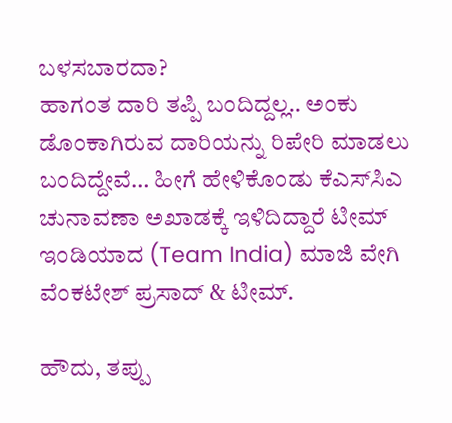ಬಳಸಬಾರದಾ?
ಹಾಗಂತ ದಾರಿ ತಪ್ಪಿ ಬಂದಿದ್ದಲ್ಲ.. ಅಂಕು ಡೊಂಕಾಗಿರುವ ದಾರಿಯನ್ನು ರಿಪೇರಿ ಮಾಡಲು ಬಂದಿದ್ದೇವೆ… ಹೀಗೆ ಹೇಳಿಕೊಂಡು ಕೆಎಸ್‍ಸಿಎ ಚುನಾವಣಾ ಅಖಾಡಕ್ಕೆ ಇಳಿದಿದ್ದಾರೆ ಟೀಮ್ ಇಂಡಿಯಾದ (Team India) ಮಾಜಿ ವೇಗಿ ವೆಂಕಟೇಶ್ ಪ್ರಸಾದ್ & ಟೀಮ್.

ಹೌದು, ತಪ್ಪು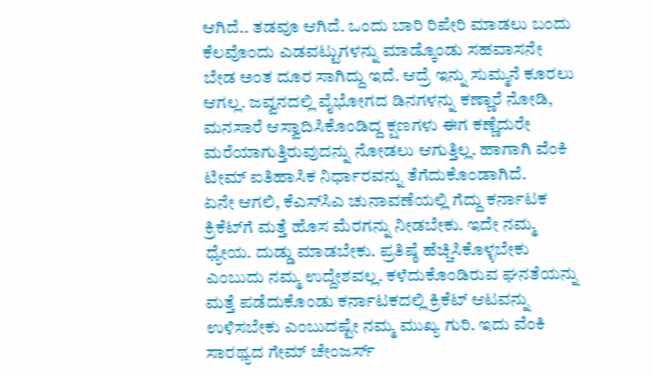ಆಗಿದೆ.. ತಡವೂ ಆಗಿದೆ. ಒಂದು ಬಾರಿ ರಿಪೇರಿ ಮಾಡಲು ಬಂದು ಕೆಲವೊಂದು ಎಡವಟ್ಟುಗಳನ್ನು ಮಾಡ್ಕೊಂಡು ಸಹವಾಸನೇ ಬೇಡ ಅಂತ ದೂರ ಸಾಗಿದ್ದು ಇದೆ. ಆದ್ರೆ ಇನ್ನು ಸುಮ್ಮನೆ ಕೂರಲು ಆಗಲ್ಲ. ಜವ್ವನದಲ್ಲಿ ವೈಭೋಗದ ಡಿನಗಳನ್ನು ಕಣ್ಣಾರೆ ನೋಡಿ, ಮನಸಾರೆ ಆಸ್ವಾದಿಸಿಕೊಂಡಿದ್ದ ಕ್ಷಣಗಳು ಈಗ ಕಣ್ಣೆದುರೇ ಮರೆಯಾಗುತ್ತಿರುವುದನ್ನು ನೋಡಲು ಆಗುತ್ತಿಲ್ಲ. ಹಾಗಾಗಿ ವೆಂಕಿ ಟೀಮ್ ಐತಿಹಾಸಿಕ ನಿರ್ಧಾರವನ್ನು ತೆಗೆದುಕೊಂಡಾಗಿದೆ.
ಏನೇ ಆಗಲಿ, ಕೆಎಸ್‍ಸಿಎ ಚುನಾವಣೆಯಲ್ಲಿ ಗೆದ್ದು ಕರ್ನಾಟಕ ಕ್ರಿಕೆಟ್‍ಗೆ ಮತ್ತೆ ಹೊಸ ಮೆರಗನ್ನು ನೀಡಬೇಕು. ಇದೇ ನಮ್ಮ ಧ್ಯೇಯ. ದುಡ್ಡು ಮಾಡಬೇಕು. ಪ್ರತಿಷ್ಠೆ ಹೆಚ್ಚಿಸಿಕೊಳ್ಳಬೇಕು ಎಂಬುದು ನಮ್ಮ ಉದ್ದೇಶವಲ್ಲ. ಕಳೆದುಕೊಂಡಿರುವ ಘನತೆಯನ್ನು ಮತ್ತೆ ಪಡೆದುಕೊಂಡು ಕರ್ನಾಟಕದಲ್ಲಿ ಕ್ರಿಕೆಟ್ ಆಟವನ್ನು ಉಳಿಸಬೇಕು ಎಂಬುದಷ್ಟೇ ನಮ್ಮ ಮುಖ್ಯ ಗುರಿ. ಇದು ವೆಂಕಿ ಸಾರಥ್ಯದ ಗೇಮ್ ಚೇಂಜರ್ಸ್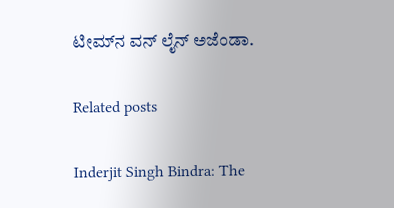ಟೀಮ್‍ನ ವನ್ ಲೈನ್ ಅಜೆಂಡಾ.

Related posts

Inderjit Singh Bindra: The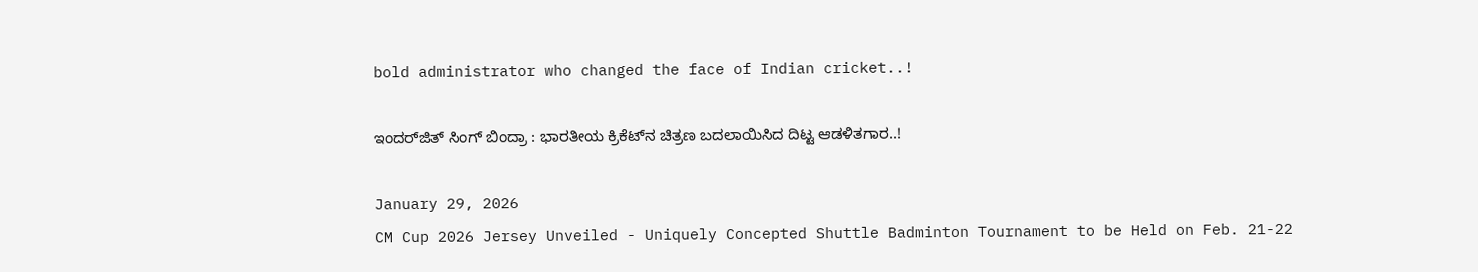bold administrator who changed the face of Indian cricket..!

ಇಂದರ್‌ಜಿತ್ ಸಿಂಗ್ ಬಿಂದ್ರಾ : ಭಾರತೀಯ ಕ್ರಿಕೆಟ್‌ನ ಚಿತ್ರಣ ಬದಲಾಯಿಸಿದ ದಿಟ್ಟ ಆಡಳಿತಗಾರ..!

January 29, 2026
CM Cup 2026 Jersey Unveiled - Uniquely Concepted Shuttle Badminton Tournament to be Held on Feb. 21-22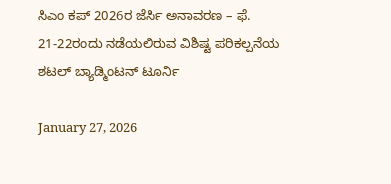ಸಿಎಂ ಕಪ್‌ 2026ರ ಜೆರ್ಸಿ ಅನಾವರಣ – ಫೆ. 21-22ರಂದು ನಡೆಯಲಿರುವ ವಿಶಿಷ್ಟ ಪರಿಕಲ್ಪನೆಯ ಶಟಲ್‌ ಬ್ಯಾಡ್ಮಿಂಟನ್‌ ಟೂರ್ನಿ

January 27, 2026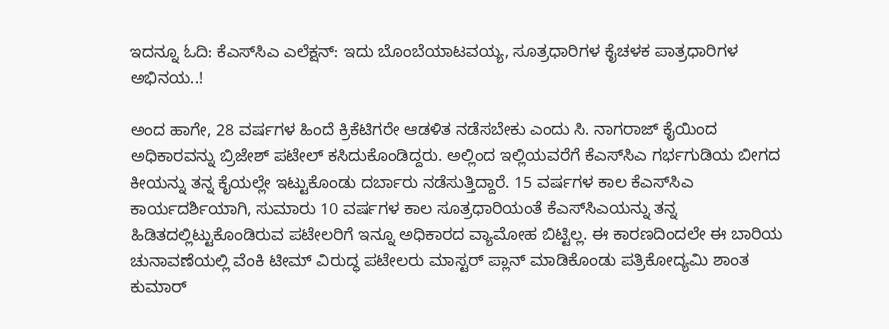ಇದನ್ನೂ ಓದಿ: ಕೆಎಸ್‍ಸಿಎ ಎಲೆಕ್ಷನ್: ಇದು ಬೊಂಬೆಯಾಟವಯ್ಯ, ಸೂತ್ರಧಾರಿಗಳ ಕೈಚಳಕ ಪಾತ್ರಧಾರಿಗಳ ಅಭಿನಯ..!

ಅಂದ ಹಾಗೇ, 28 ವರ್ಷಗಳ ಹಿಂದೆ ಕ್ರಿಕೆಟಿಗರೇ ಆಡಳಿತ ನಡೆಸಬೇಕು ಎಂದು ಸಿ. ನಾಗರಾಜ್ ಕೈಯಿಂದ ಅಧಿಕಾರವನ್ನು ಬ್ರಿಜೇಶ್ ಪಟೇಲ್ ಕಸಿದುಕೊಂಡಿದ್ದರು. ಅಲ್ಲಿಂದ ಇಲ್ಲಿಯವರೆಗೆ ಕೆಎಸ್‍ಸಿಎ ಗರ್ಭಗುಡಿಯ ಬೀಗದ ಕೀಯನ್ನು ತನ್ನ ಕೈಯಲ್ಲೇ ಇಟ್ಟುಕೊಂಡು ದರ್ಬಾರು ನಡೆಸುತ್ತಿದ್ದಾರೆ. 15 ವರ್ಷಗಳ ಕಾಲ ಕೆಎಸ್‍ಸಿಎ ಕಾರ್ಯದರ್ಶಿಯಾಗಿ, ಸುಮಾರು 10 ವರ್ಷಗಳ ಕಾಲ ಸೂತ್ರಧಾರಿಯಂತೆ ಕೆಎಸ್‍ಸಿಎಯನ್ನು ತನ್ನ ಹಿಡಿತದಲ್ಲಿಟ್ಟುಕೊಂಡಿರುವ ಪಟೇಲರಿಗೆ ಇನ್ನೂ ಅಧಿಕಾರದ ವ್ಯಾಮೋಹ ಬಿಟ್ಟಿಲ್ಲ. ಈ ಕಾರಣದಿಂದಲೇ ಈ ಬಾರಿಯ ಚುನಾವಣೆಯಲ್ಲಿ ವೆಂಕಿ ಟೀಮ್ ವಿರುದ್ಧ ಪಟೇಲರು ಮಾಸ್ಟರ್ ಪ್ಲಾನ್ ಮಾಡಿಕೊಂಡು ಪತ್ರಿಕೋದ್ಯಮಿ ಶಾಂತ ಕುಮಾರ್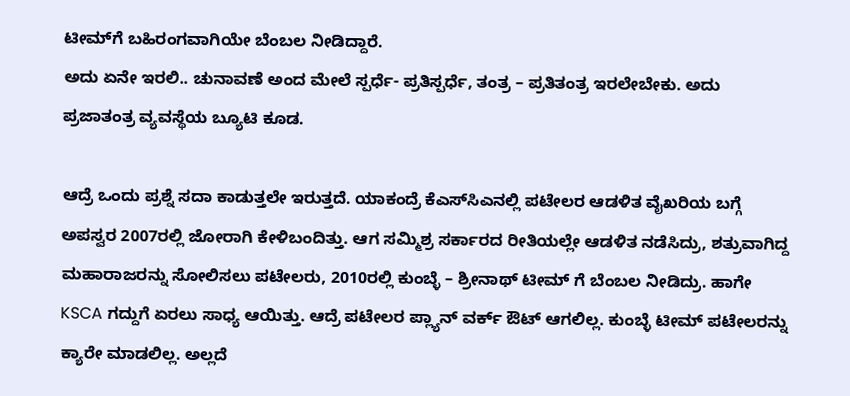ಟೀಮ್‍ಗೆ ಬಹಿರಂಗವಾಗಿಯೇ ಬೆಂಬಲ ನೀಡಿದ್ದಾರೆ.
ಅದು ಏನೇ ಇರಲಿ.. ಚುನಾವಣೆ ಅಂದ ಮೇಲೆ ಸ್ಪರ್ಧೆ- ಪ್ರತಿಸ್ಪರ್ಧೆ, ತಂತ್ರ – ಪ್ರತಿತಂತ್ರ ಇರಲೇಬೇಕು. ಅದು ಪ್ರಜಾತಂತ್ರ ವ್ಯವಸ್ಥೆಯ ಬ್ಯೂಟಿ ಕೂಡ.

ಆದ್ರೆ ಒಂದು ಪ್ರಶ್ನೆ ಸದಾ ಕಾಡುತ್ತಲೇ ಇರುತ್ತದೆ. ಯಾಕಂದ್ರೆ ಕೆಎಸ್‍ಸಿಎನಲ್ಲಿ ಪಟೇಲರ ಆಡಳಿತ ವೈಖರಿಯ ಬಗ್ಗೆ ಅಪಸ್ವರ 2007ರಲ್ಲಿ ಜೋರಾಗಿ ಕೇಳಿಬಂದಿತ್ತು. ಆಗ ಸಮ್ಮಿಶ್ರ ಸರ್ಕಾರದ ರೀತಿಯಲ್ಲೇ ಆಡಳಿತ ನಡೆಸಿದ್ರು, ಶತ್ರುವಾಗಿದ್ದ ಮಹಾರಾಜರನ್ನು ಸೋಲಿಸಲು ಪಟೇಲರು, 2010ರಲ್ಲಿ ಕುಂಬ್ಳೆ – ಶ್ರೀನಾಥ್ ಟೀಮ್ ಗೆ ಬೆಂಬಲ ನೀಡಿದ್ರು. ಹಾಗೇ KSCA ಗದ್ದುಗೆ ಏರಲು ಸಾಧ್ಯ ಆಯಿತ್ತು. ಆದ್ರೆ ಪಟೇಲರ ಪ್ಲ್ಯಾನ್ ವರ್ಕ್ ಔಟ್ ಆಗಲಿಲ್ಲ. ಕುಂಬ್ಳೆ ಟೀಮ್ ಪಟೇಲರನ್ನು ಕ್ಯಾರೇ ಮಾಡಲಿಲ್ಲ. ಅಲ್ಲದೆ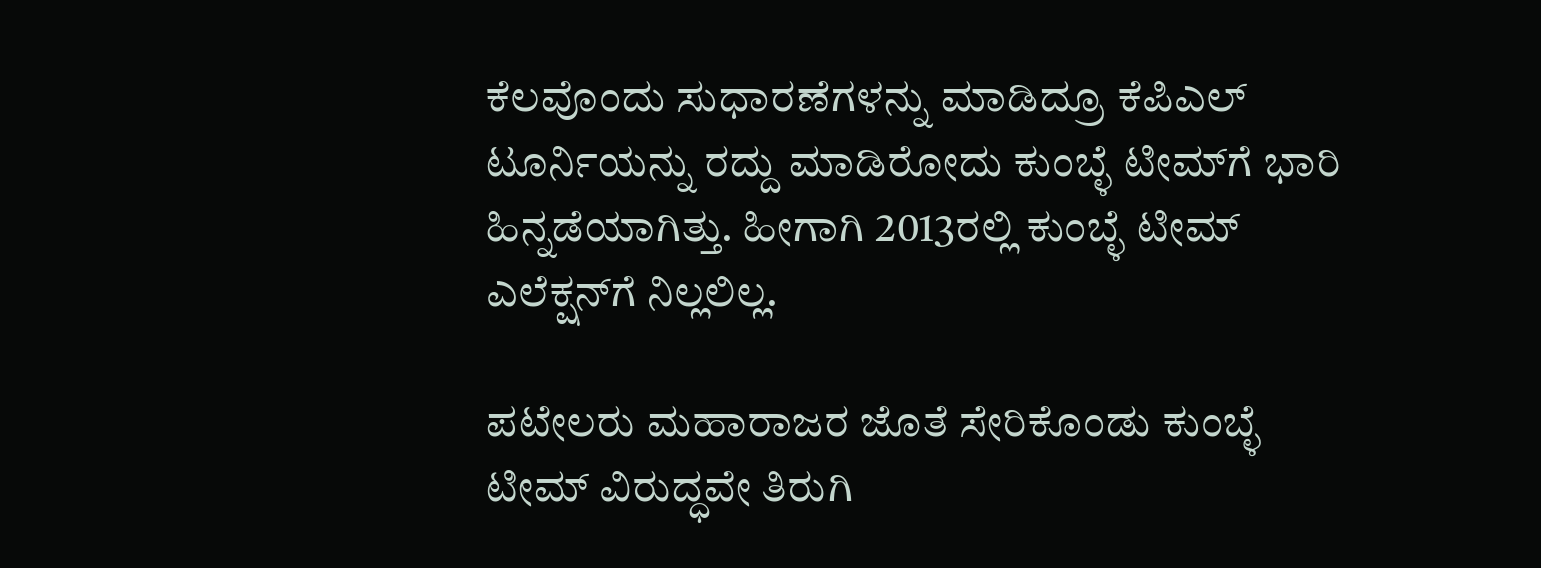ಕೆಲವೊಂದು ಸುಧಾರಣೆಗಳನ್ನು ಮಾಡಿದ್ರೂ ಕೆಪಿಎಲ್ ಟೂರ್ನಿಯನ್ನು ರದ್ದು ಮಾಡಿರೋದು ಕುಂಬ್ಳೆ ಟೀಮ್‍ಗೆ ಭಾರಿ ಹಿನ್ನಡೆಯಾಗಿತ್ತು. ಹೀಗಾಗಿ 2013ರಲ್ಲಿ ಕುಂಬ್ಳೆ ಟೀಮ್ ಎಲೆಕ್ಷನ್‍ಗೆ ನಿಲ್ಲಲಿಲ್ಲ.

ಪಟೇಲರು ಮಹಾರಾಜರ ಜೊತೆ ಸೇರಿಕೊಂಡು ಕುಂಬ್ಳೆ ಟೀಮ್ ವಿರುದ್ಧವೇ ತಿರುಗಿ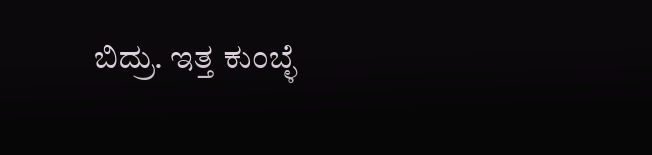ಬಿದ್ರು. ಇತ್ತ ಕುಂಬ್ಳೆ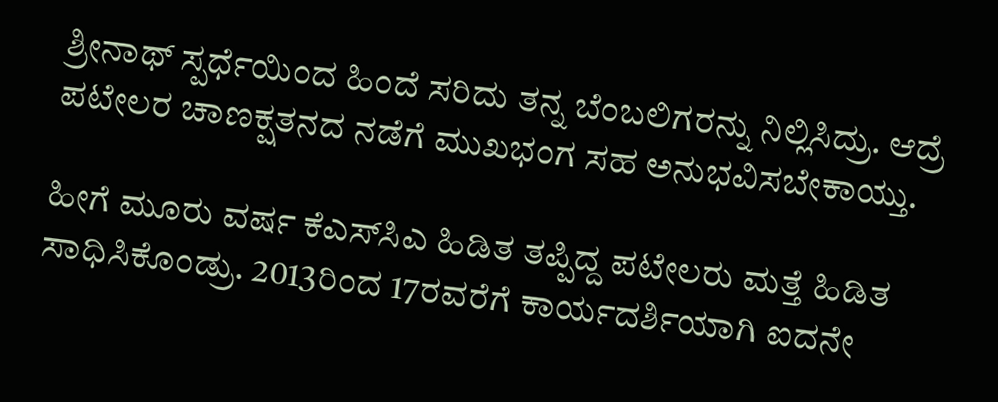ಶ್ರೀನಾಥ್ ಸ್ಪರ್ಧೆಯಿಂದ ಹಿಂದೆ ಸರಿದು ತನ್ನ ಬೆಂಬಲಿಗರನ್ನು ನಿಲ್ಲಿಸಿದ್ರು. ಆದ್ರೆ ಪಟೇಲರ ಚಾಣಕ್ಷತನದ ನಡೆಗೆ ಮುಖಭಂಗ ಸಹ ಅನುಭವಿಸಬೇಕಾಯ್ತು.

ಹೀಗೆ ಮೂರು ವರ್ಷ ಕೆಎಸ್‍ಸಿಎ ಹಿಡಿತ ತಪ್ಪಿದ್ದ ಪಟೇಲರು ಮತ್ತೆ ಹಿಡಿತ ಸಾಧಿಸಿಕೊಂಡ್ರು. 2013ರಿಂದ 17ರವರೆಗೆ ಕಾರ್ಯದರ್ಶಿಯಾಗಿ ಐದನೇ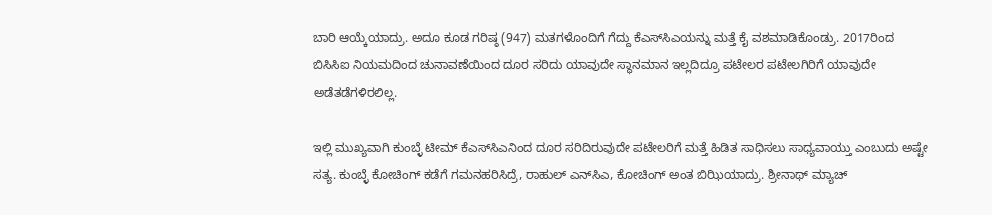ಬಾರಿ ಆಯ್ಕೆಯಾದ್ರು. ಅದೂ ಕೂಡ ಗರಿಷ್ಠ (947) ಮತಗಳೊಂದಿಗೆ ಗೆದ್ದು ಕೆಎಸ್‍ಸಿಎಯನ್ನು ಮತ್ತೆ ಕೈ ವಶಮಾಡಿಕೊಂಡ್ರು. 2017ರಿಂದ ಬಿಸಿಸಿಐ ನಿಯಮದಿಂದ ಚುನಾವಣೆಯಿಂದ ದೂರ ಸರಿದು ಯಾವುದೇ ಸ್ಥಾನಮಾನ ಇಲ್ಲದಿದ್ರೂ ಪಟೇಲರ ಪಟೇಲಗಿರಿಗೆ ಯಾವುದೇ ಅಡೆತಡೆಗಳಿರಲಿಲ್ಲ.

ಇಲ್ಲಿ ಮುಖ್ಯವಾಗಿ ಕುಂಬ್ಳೆ ಟೀಮ್ ಕೆಎಸ್‍ಸಿಎನಿಂದ ದೂರ ಸರಿದಿರುವುದೇ ಪಟೇಲರಿಗೆ ಮತ್ತೆ ಹಿಡಿತ ಸಾಧಿಸಲು ಸಾಧ್ಯವಾಯ್ತು ಎಂಬುದು ಅಷ್ಟೇ ಸತ್ಯ. ಕುಂಬ್ಳೆ ಕೋಚಿಂಗ್ ಕಡೆಗೆ ಗಮನಹರಿಸಿದ್ರೆ, ರಾಹುಲ್ ಎನ್‍ಸಿಎ, ಕೋಚಿಂಗ್ ಅಂತ ಬಿಝಿಯಾದ್ರು. ಶ್ರೀನಾಥ್ ಮ್ಯಾಚ್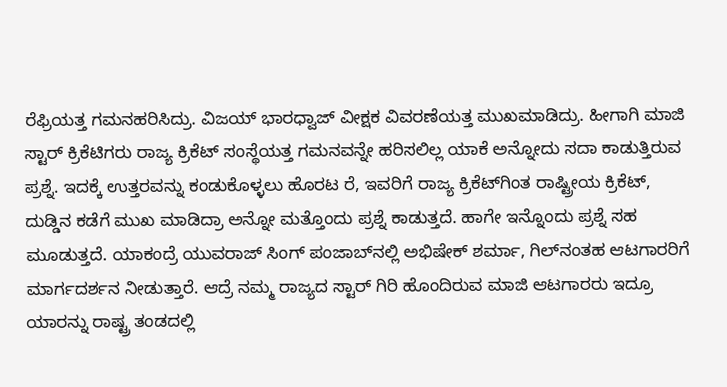ರೆಫ್ರಿಯತ್ತ ಗಮನಹರಿಸಿದ್ರು. ವಿಜಯ್ ಭಾರಧ್ವಾಜ್ ವೀಕ್ಷಕ ವಿವರಣೆಯತ್ತ ಮುಖಮಾಡಿದ್ರು. ಹೀಗಾಗಿ ಮಾಜಿ ಸ್ಟಾರ್ ಕ್ರಿಕೆಟಿಗರು ರಾಜ್ಯ ಕ್ರಿಕೆಟ್ ಸಂಸ್ಥೆಯತ್ತ ಗಮನವನ್ನೇ ಹರಿಸಲಿಲ್ಲ ಯಾಕೆ ಅನ್ನೋದು ಸದಾ ಕಾಡುತ್ತಿರುವ ಪ್ರಶ್ನೆ. ಇದಕ್ಕೆ ಉತ್ತರವನ್ನು ಕಂಡುಕೊಳ್ಳಲು ಹೊರಟ ರೆ, ಇವರಿಗೆ ರಾಜ್ಯ ಕ್ರಿಕೆಟ್‍ಗಿಂತ ರಾಷ್ಟ್ರೀಯ ಕ್ರಿಕೆಟ್, ದುಡ್ಡಿನ ಕಡೆಗೆ ಮುಖ ಮಾಡಿದ್ರಾ ಅನ್ನೋ ಮತ್ತೊಂದು ಪ್ರಶ್ನೆ ಕಾಡುತ್ತದೆ. ಹಾಗೇ ಇನ್ನೊಂದು ಪ್ರಶ್ನೆ ಸಹ ಮೂಡುತ್ತದೆ. ಯಾಕಂದ್ರೆ ಯುವರಾಜ್ ಸಿಂಗ್ ಪಂಜಾಬ್‍ನಲ್ಲಿ ಅಭಿಷೇಕ್ ಶರ್ಮಾ, ಗಿಲ್‍ನಂತಹ ಆಟಗಾರರಿಗೆ ಮಾರ್ಗದರ್ಶನ ನೀಡುತ್ತಾರೆ. ಆದ್ರೆ ನಮ್ಮ ರಾಜ್ಯದ ಸ್ಟಾರ್ ಗಿರಿ ಹೊಂದಿರುವ ಮಾಜಿ ಆಟಗಾರರು ಇದ್ರೂ ಯಾರನ್ನು ರಾಷ್ಟ್ರ ತಂಡದಲ್ಲಿ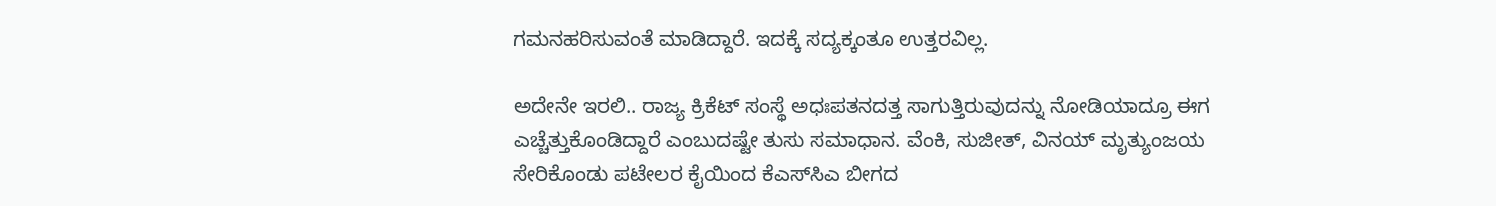ಗಮನಹರಿಸುವಂತೆ ಮಾಡಿದ್ದಾರೆ. ಇದಕ್ಕೆ ಸದ್ಯಕ್ಕಂತೂ ಉತ್ತರವಿಲ್ಲ.

ಅದೇನೇ ಇರಲಿ.. ರಾಜ್ಯ ಕ್ರಿಕೆಟ್ ಸಂಸ್ಥೆ ಅಧಃಪತನದತ್ತ ಸಾಗುತ್ತಿರುವುದನ್ನು ನೋಡಿಯಾದ್ರೂ ಈಗ ಎಚ್ಚೆತ್ತುಕೊಂಡಿದ್ದಾರೆ ಎಂಬುದಷ್ಟೇ ತುಸು ಸಮಾಧಾನ. ವೆಂಕಿ, ಸುಜೀತ್, ವಿನಯ್ ಮೃತ್ಯುಂಜಯ ಸೇರಿಕೊಂಡು ಪಟೇಲರ ಕೈಯಿಂದ ಕೆಎಸ್‍ಸಿಎ ಬೀಗದ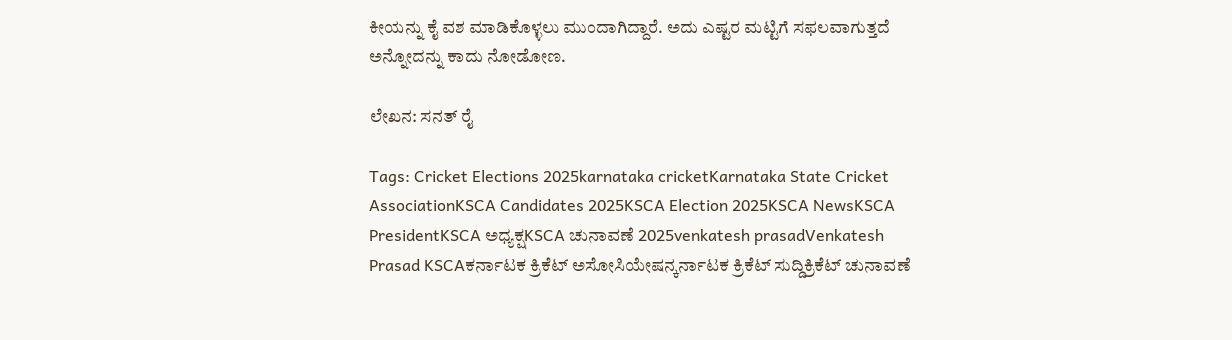ಕೀಯನ್ನು ಕೈ ವಶ ಮಾಡಿಕೊಳ್ಳಲು ಮುಂದಾಗಿದ್ದಾರೆ. ಅದು ಎಷ್ಟರ ಮಟ್ಟಿಗೆ ಸಫಲವಾಗುತ್ತದೆ ಅನ್ನೋದನ್ನು ಕಾದು ನೋಡೋಣ.

ಲೇಖನ: ಸನತ್ ರೈ

Tags: Cricket Elections 2025karnataka cricketKarnataka State Cricket AssociationKSCA Candidates 2025KSCA Election 2025KSCA NewsKSCA PresidentKSCA ಅಧ್ಯಕ್ಷKSCA ಚುನಾವಣೆ 2025venkatesh prasadVenkatesh Prasad KSCAಕರ್ನಾಟಕ ಕ್ರಿಕೆಟ್ ಅಸೋಸಿಯೇಷನ್ಕರ್ನಾಟಕ ಕ್ರಿಕೆಟ್ ಸುದ್ದಿಕ್ರಿಕೆಟ್ ಚುನಾವಣೆ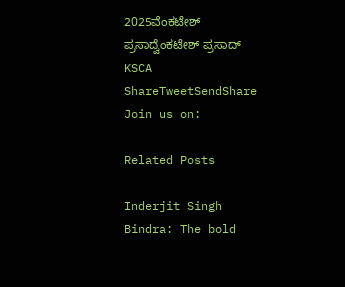2025ವೆಂಕಟೇಶ್ ಪ್ರಸಾದ್ವೆಂಕಟೇಶ್ ಪ್ರಸಾದ್ KSCA
ShareTweetSendShare
Join us on:

Related Posts

Inderjit Singh Bindra: The bold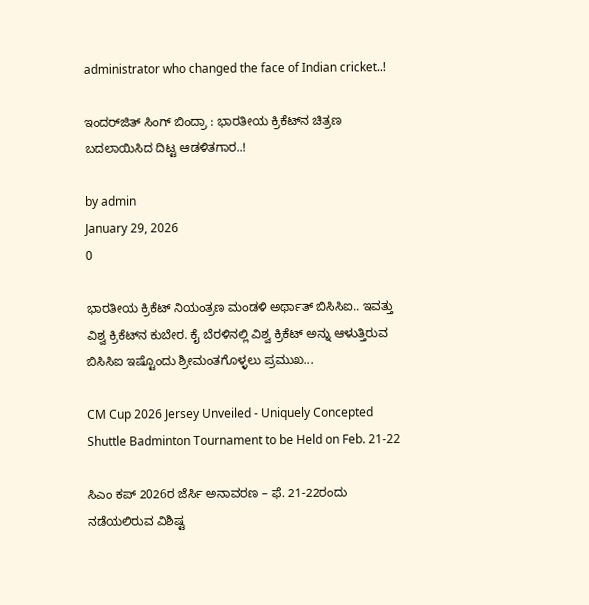administrator who changed the face of Indian cricket..!

ಇಂದರ್‌ಜಿತ್ ಸಿಂಗ್ ಬಿಂದ್ರಾ : ಭಾರತೀಯ ಕ್ರಿಕೆಟ್‌ನ ಚಿತ್ರಣ ಬದಲಾಯಿಸಿದ ದಿಟ್ಟ ಆಡಳಿತಗಾರ..!

by admin
January 29, 2026
0

ಭಾರತೀಯ ಕ್ರಿಕೆಟ್ ನಿಯಂತ್ರಣ ಮಂಡಳಿ ಅರ್ಥಾತ್ ಬಿಸಿಸಿಐ.. ಇವತ್ತು ವಿಶ್ವ ಕ್ರಿಕೆಟ್‍ನ ಕುಬೇರ. ಕೈ ಬೆರಳಿನಲ್ಲಿ ವಿಶ್ವ ಕ್ರಿಕೆಟ್ ಅನ್ನು ಆಳುತ್ತಿರುವ ಬಿಸಿಸಿಐ ಇಷ್ಟೊಂದು ಶ್ರೀಮಂತಗೊಳ್ಳಲು ಪ್ರಮುಖ...

CM Cup 2026 Jersey Unveiled - Uniquely Concepted Shuttle Badminton Tournament to be Held on Feb. 21-22

ಸಿಎಂ ಕಪ್‌ 2026ರ ಜೆರ್ಸಿ ಅನಾವರಣ – ಫೆ. 21-22ರಂದು ನಡೆಯಲಿರುವ ವಿಶಿಷ್ಟ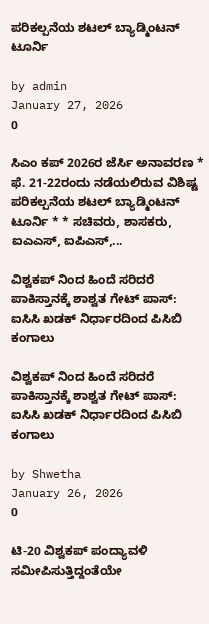ಪರಿಕಲ್ಪನೆಯ ಶಟಲ್‌ ಬ್ಯಾಡ್ಮಿಂಟನ್‌ ಟೂರ್ನಿ

by admin
January 27, 2026
0

ಸಿಎಂ ಕಪ್‌ 2026ರ ಜೆರ್ಸಿ ಅನಾವರಣ * ಫೆ. 21-22ರಂದು ನಡೆಯಲಿರುವ ವಿಶಿಷ್ಟ ಪರಿಕಲ್ಪನೆಯ ಶಟಲ್‌ ಬ್ಯಾಡ್ಮಿಂಟನ್‌ ಟೂರ್ನಿ * * ಸಚಿವರು, ಶಾಸಕರು, ಐಎಎಸ್‌, ಐಪಿಎಸ್‌,...

ವಿಶ್ವಕಪ್ ನಿಂದ ಹಿಂದೆ ಸರಿದರೆ ಪಾಕಿಸ್ತಾನಕ್ಕೆ ಶಾಶ್ವತ ಗೇಟ್ ಪಾಸ್: ಐಸಿಸಿ ಖಡಕ್ ನಿರ್ಧಾರದಿಂದ ಪಿಸಿಬಿ ಕಂಗಾಲು

ವಿಶ್ವಕಪ್ ನಿಂದ ಹಿಂದೆ ಸರಿದರೆ ಪಾಕಿಸ್ತಾನಕ್ಕೆ ಶಾಶ್ವತ ಗೇಟ್ ಪಾಸ್: ಐಸಿಸಿ ಖಡಕ್ ನಿರ್ಧಾರದಿಂದ ಪಿಸಿಬಿ ಕಂಗಾಲು

by Shwetha
January 26, 2026
0

ಟಿ-20 ವಿಶ್ವಕಪ್ ಪಂದ್ಯಾವಳಿ ಸಮೀಪಿಸುತ್ತಿದ್ದಂತೆಯೇ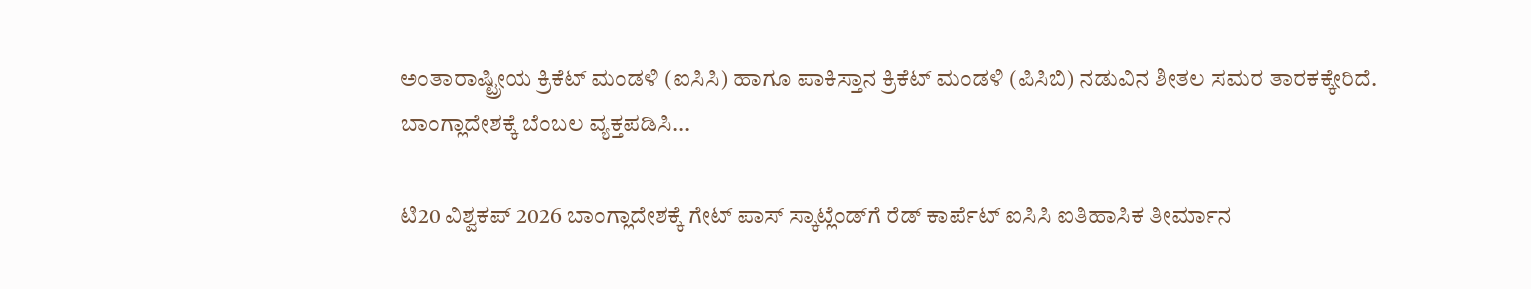ಅಂತಾರಾಷ್ಟ್ರೀಯ ಕ್ರಿಕೆಟ್ ಮಂಡಳಿ (ಐಸಿಸಿ) ಹಾಗೂ ಪಾಕಿಸ್ತಾನ ಕ್ರಿಕೆಟ್ ಮಂಡಳಿ (ಪಿಸಿಬಿ) ನಡುವಿನ ಶೀತಲ ಸಮರ ತಾರಕಕ್ಕೇರಿದೆ. ಬಾಂಗ್ಲಾದೇಶಕ್ಕೆ ಬೆಂಬಲ ವ್ಯಕ್ತಪಡಿಸಿ...

ಟಿ20 ವಿಶ್ವಕಪ್ 2026 ಬಾಂಗ್ಲಾದೇಶಕ್ಕೆ ಗೇಟ್ ಪಾಸ್ ಸ್ಕಾಟ್ಲೆಂಡ್‌ಗೆ ರೆಡ್ ಕಾರ್ಪೆಟ್ ಐಸಿಸಿ ಐತಿಹಾಸಿಕ ತೀರ್ಮಾನ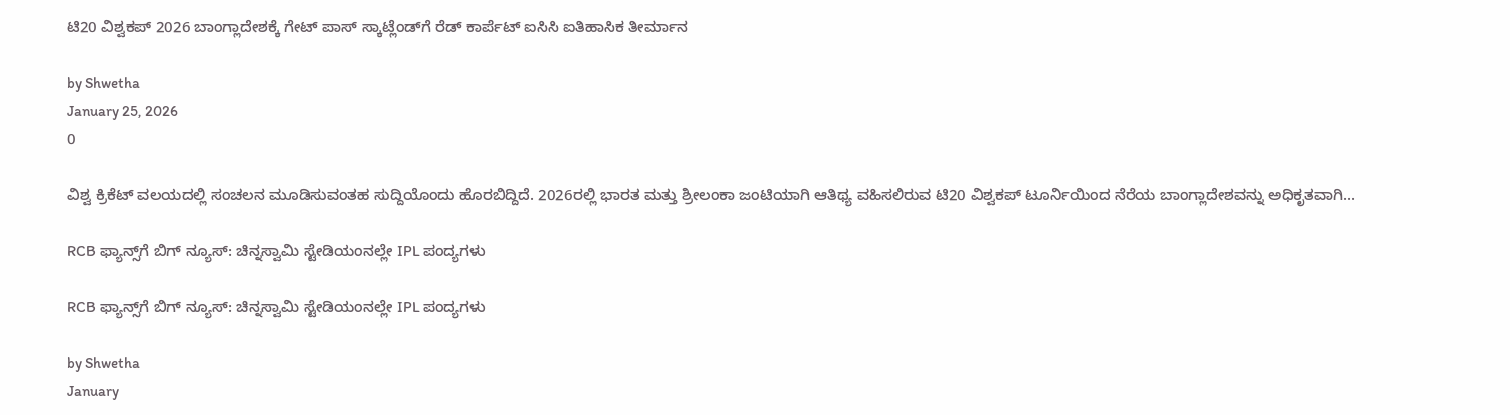ಟಿ20 ವಿಶ್ವಕಪ್ 2026 ಬಾಂಗ್ಲಾದೇಶಕ್ಕೆ ಗೇಟ್ ಪಾಸ್ ಸ್ಕಾಟ್ಲೆಂಡ್‌ಗೆ ರೆಡ್ ಕಾರ್ಪೆಟ್ ಐಸಿಸಿ ಐತಿಹಾಸಿಕ ತೀರ್ಮಾನ

by Shwetha
January 25, 2026
0

ವಿಶ್ವ ಕ್ರಿಕೆಟ್ ವಲಯದಲ್ಲಿ ಸಂಚಲನ ಮೂಡಿಸುವಂತಹ ಸುದ್ದಿಯೊಂದು ಹೊರಬಿದ್ದಿದೆ. 2026ರಲ್ಲಿ ಭಾರತ ಮತ್ತು ಶ್ರೀಲಂಕಾ ಜಂಟಿಯಾಗಿ ಆತಿಥ್ಯ ವಹಿಸಲಿರುವ ಟಿ20 ವಿಶ್ವಕಪ್ ಟೂರ್ನಿಯಿಂದ ನೆರೆಯ ಬಾಂಗ್ಲಾದೇಶವನ್ನು ಅಧಿಕೃತವಾಗಿ...

RCB ಫ್ಯಾನ್ಸ್‌ಗೆ ಬಿಗ್ ನ್ಯೂಸ್: ಚಿನ್ನಸ್ವಾಮಿ ಸ್ಟೇಡಿಯಂನಲ್ಲೇ IPL ಪಂದ್ಯಗಳು

RCB ಫ್ಯಾನ್ಸ್‌ಗೆ ಬಿಗ್ ನ್ಯೂಸ್: ಚಿನ್ನಸ್ವಾಮಿ ಸ್ಟೇಡಿಯಂನಲ್ಲೇ IPL ಪಂದ್ಯಗಳು

by Shwetha
January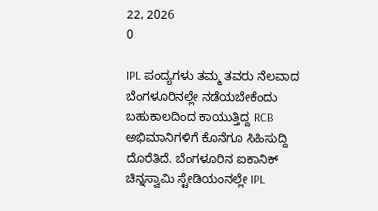22, 2026
0

IPL ಪಂದ್ಯಗಳು ತಮ್ಮ ತವರು ನೆಲವಾದ ಬೆಂಗಳೂರಿನಲ್ಲೇ ನಡೆಯಬೇಕೆಂದು ಬಹುಕಾಲದಿಂದ ಕಾಯುತ್ತಿದ್ದ RCB ಅಭಿಮಾನಿಗಳಿಗೆ ಕೊನೆಗೂ ಸಿಹಿಸುದ್ದಿ ದೊರೆತಿದೆ. ಬೆಂಗಳೂರಿನ ಐಕಾನಿಕ್ ಚಿನ್ನಸ್ವಾಮಿ ಸ್ಟೇಡಿಯಂನಲ್ಲೇ IPL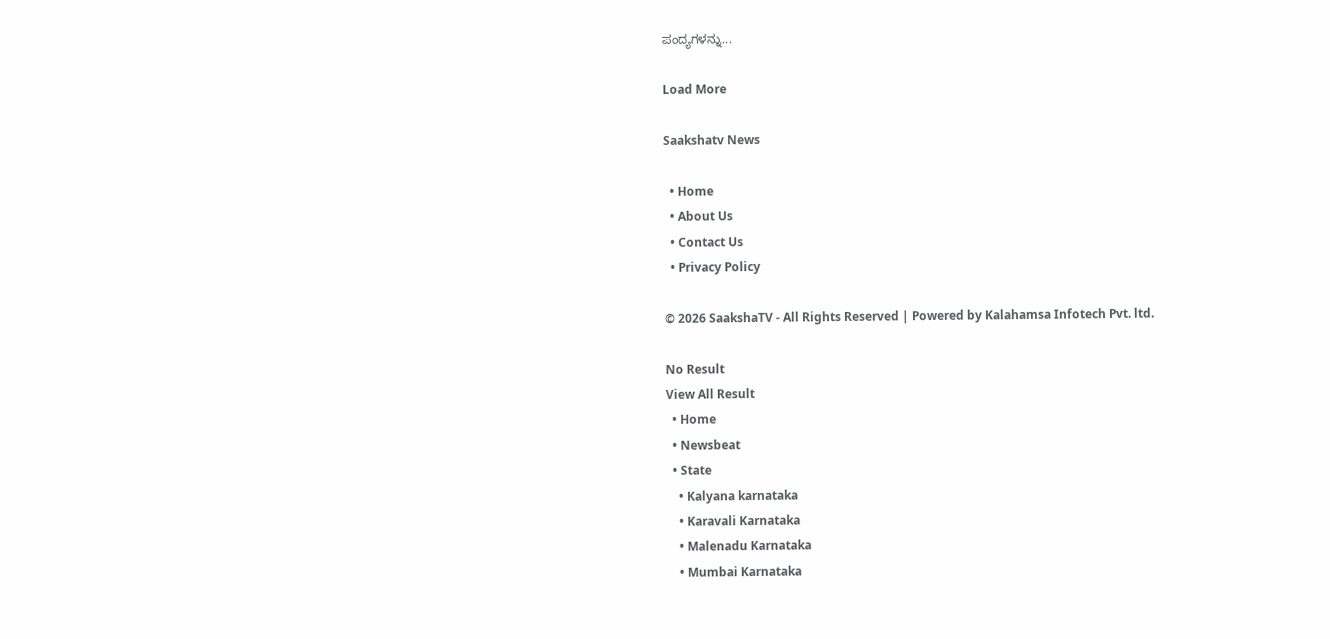ಪಂದ್ಯಗಳನ್ನು...

Load More

Saakshatv News

  • Home
  • About Us
  • Contact Us
  • Privacy Policy

© 2026 SaakshaTV - All Rights Reserved | Powered by Kalahamsa Infotech Pvt. ltd.

No Result
View All Result
  • Home
  • Newsbeat
  • State
    • Kalyana karnataka
    • Karavali Karnataka
    • Malenadu Karnataka
    • Mumbai Karnataka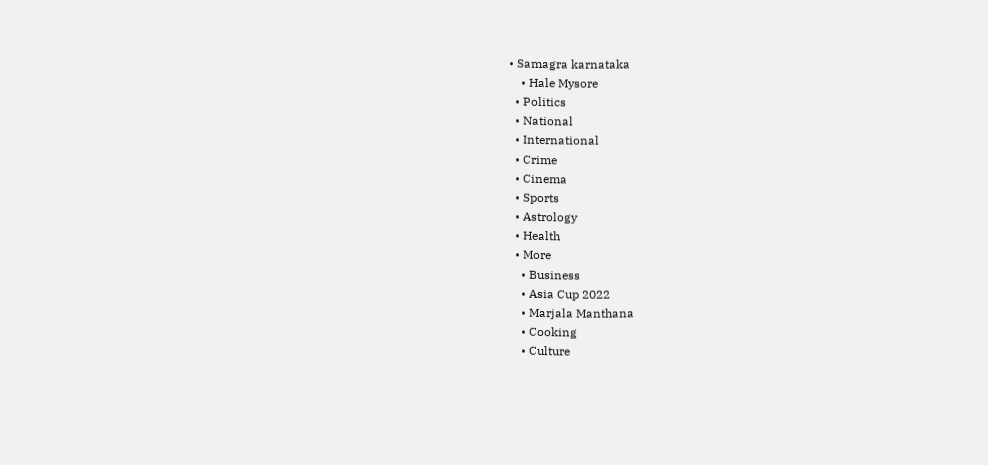• Samagra karnataka
    • Hale Mysore
  • Politics
  • National
  • International
  • Crime
  • Cinema
  • Sports
  • Astrology
  • Health
  • More
    • Business
    • Asia Cup 2022
    • Marjala Manthana
    • Cooking
    • Culture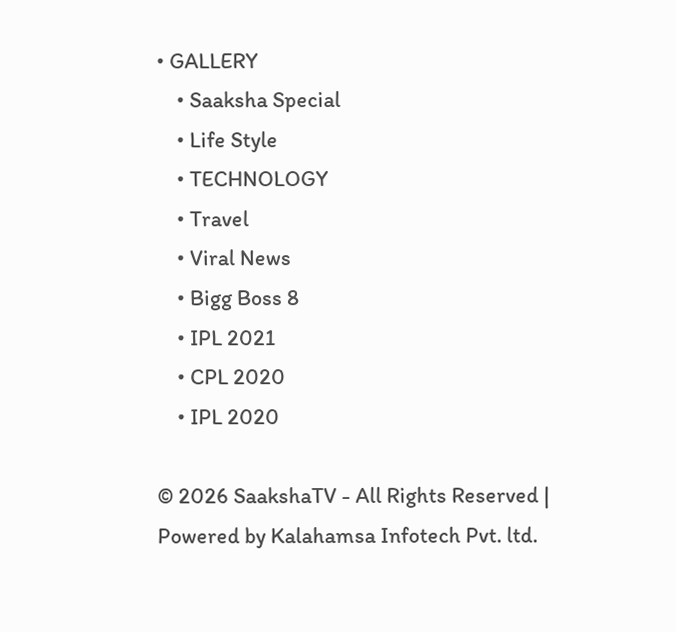• GALLERY
    • Saaksha Special
    • Life Style
    • TECHNOLOGY
    • Travel
    • Viral News
    • Bigg Boss 8
    • IPL 2021
    • CPL 2020
    • IPL 2020

© 2026 SaakshaTV - All Rights Reserved | Powered by Kalahamsa Infotech Pvt. ltd.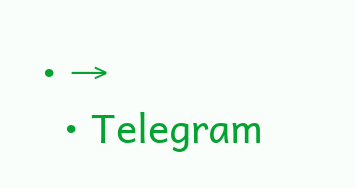• →
  • Telegram